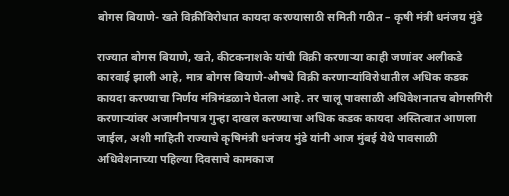बोगस बियाणे- खते विक्रीविरोधात कायदा करण्यासाठी समिती गठीत – कृषी मंत्री धनंजय मुंडे

राज्यात बोगस बियाणे, खते, कीटकनाशके यांची विक्री करणाऱ्या काही जणांवर अलीकडे कारवाई झाली आहे, मात्र बोगस बियाणे-औषधे विक्री करणाऱ्यांविरोधातील अधिक कडक कायदा करण्याचा निर्णय मंत्रिमंडळाने घेतला आहे. तर चालू पावसाळी अधिवेशनातच बोगसगिरी करणाऱ्यांवर अजामीनपात्र गुन्हा दाखल करण्याचा अधिक कडक कायदा अस्तित्वात आणला जाईल, अशी माहिती राज्याचे कृषिमंत्री धनंजय मुंडे यांनी आज मुंबई येथे पावसाळी अधिवेशनाच्या पहिल्या दिवसाचे कामकाज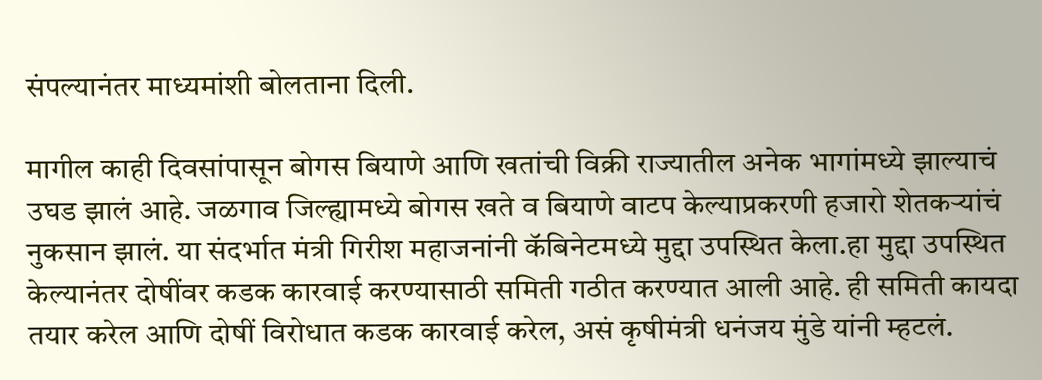संपल्यानंतर माध्यमांशी बोलताना दिली.

मागील काही दिवसांपासून बोगस बियाणे आणि खतांची विक्री राज्यातील अनेक भागांमध्ये झाल्याचं उघड झालं आहे. जळगाव जिल्ह्यामध्ये बोगस खते व बियाणे वाटप केल्याप्रकरणी हजारो शेतकऱ्यांचं नुकसान झालं. या संदर्भात मंत्री गिरीश महाजनांनी कॅबिनेटमध्ये मुद्दा उपस्थित केला.हा मुद्दा उपस्थित केल्यानंतर दोषींवर कडक कारवाई करण्यासाठी समिती गठीत करण्यात आली आहे. ही समिती कायदा तयार करेल आणि दोषीं विरोधात कडक कारवाई करेल, असं कृषीमंत्री धनंजय मुंडे यांनी म्हटलं.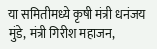या समितीमध्ये कृषी मंत्री धनंजय मुंडे, मंत्री गिरीश महाजन,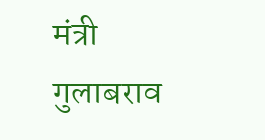मंत्री गुलाबराव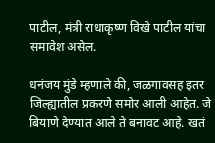पाटील, मंत्री राधाकृष्ण विखे पाटील यांचा समावेश असेल.

धनंजय मुंडे म्हणाले की, जळगावसह इतर जिल्ह्यातील प्रकरणे समोर आली आहेत. जे बियाणे देण्यात आले ते बनावट आहे. खतं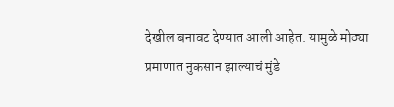देखील बनावट देण्यात आली आहेत. यामुळे मोठ्या प्रमाणात नुकसान झाल्याचं मुंडे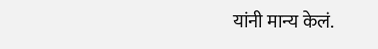यांनी मान्य केलं.